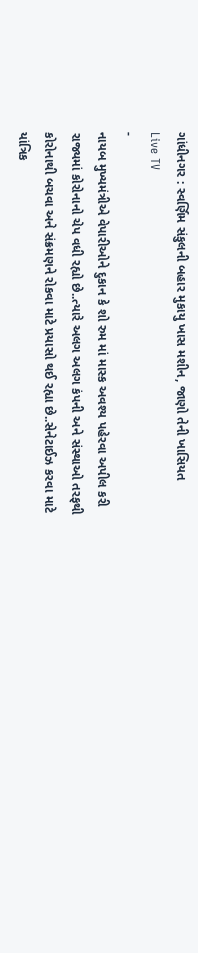ગાંધીનગર : સ્વર્ણિમ સંકુલની બહાર મુકાયુ ખાસ મશીન, જાણો તેની ખાસિયત
Live TV
-
નાયબ મુખ્યમંત્રીએ વેપારીઓને દુકાન કે શો રુમ માં માસ્ક અવશ્ય પહેરવા અપીલ કરી
રાજ્યમાં કોરોનાનો ચેપ વધી રહ્યો છે..ત્યારે અલગ અલગ કંપની અને સંસ્થાઓ તરફથી કોરોનાથી બચવા અને સંક્રમણને રોકવા માટે પ્રયાસો થઈ રહ્યા છે..સેનેટાઈઝ કરવા માટે યાંત્રિક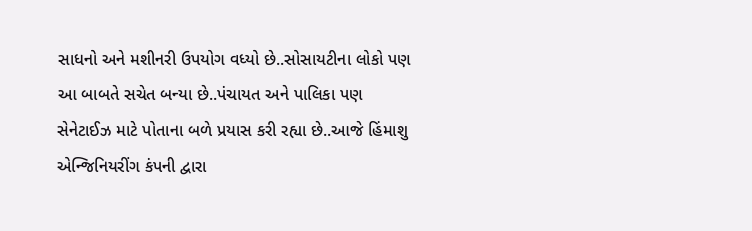સાધનો અને મશીનરી ઉપયોગ વધ્યો છે..સોસાયટીના લોકો પણ આ બાબતે સચેત બન્યા છે..પંચાયત અને પાલિકા પણ સેનેટાઈઝ માટે પોતાના બળે પ્રયાસ કરી રહ્યા છે..આજે હિંમાશુ એન્જિનિયરીંગ કંપની દ્વારા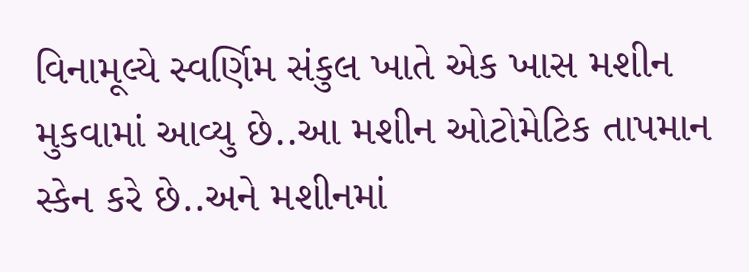વિનામૂલ્યે સ્વર્ણિમ સંકુલ ખાતે એક ખાસ મશીન મુકવામાં આવ્યુ છે..આ મશીન ઓટોમેટિક તાપમાન સ્કેન કરે છે..અને મશીનમાં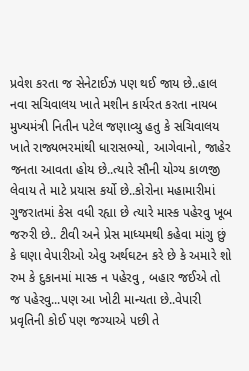પ્રવેશ કરતા જ સેનેટાઈઝ પણ થઈ જાય છે..હાલ નવા સચિવાલય ખાતે મશીન કાર્યરત કરતા નાયબ મુખ્યમંત્રી નિતીન પટેલ જણાવ્યુ હતુ કે સચિવાલય ખાતે રાજ્યભરમાંથી ધારાસભ્યો, આગેવાનો, જાહેર જનતા આવતા હોય છે..ત્યારે સૌની યોગ્ય કાળજી લેવાય તે માટે પ્રયાસ કર્યો છે..કોરોના મહામારીમાં ગુજરાતમાં કેસ વધી રહ્યા છે ત્યારે માસ્ક પહેરવુ ખૂબ જરુરી છે.. ટીવી અને પ્રેસ માધ્યમથી કહેવા માંગુ છું કે ઘણા વેપારીઓ એવુ અર્થઘટન કરે છે કે અમારે શો રુમ કે દુકાનમાં માસ્ક ન પહેરવુ , બહાર જઈએ તો જ પહેરવુ...પણ આ ખોટી માન્યતા છે..વેપારી પ્રવૃતિની કોઈ પણ જગ્યાએ પછી તે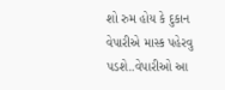શો રુમ હોય કે દુકાન વેપારીએ માસ્ક પહેરવુ પડશે..વેપારીઓ આ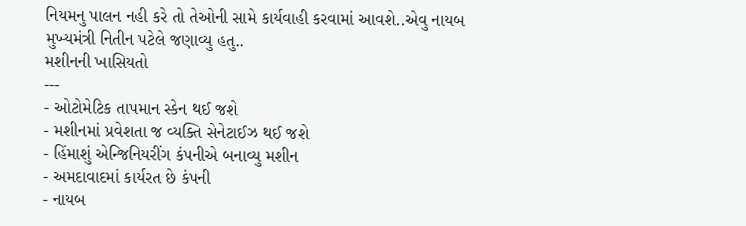નિયમનુ પાલન નહી કરે તો તેઓની સામે કાર્યવાહી કરવામાં આવશે..એવુ નાયબ મુખ્યમંત્રી નિતીન પટેલે જણાવ્યુ હતુ..
મશીનની ખાસિયતો
---
- ઓટોમેટિક તાપમાન સ્કેન થઈ જશે
- મશીનમાં પ્રવેશતા જ વ્યક્તિ સેનેટાઈઝ થઈ જશે
- હિંમાશું એન્જિનિયરીંગ કંપનીએ બનાવ્યુ મશીન
- અમદાવાદમાં કાર્યરત છે કંપની
- નાયબ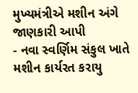મુખ્યમંત્રીએ મશીન અંગે જાણકારી આપી
- નવા સ્વર્ણિમ સંકુલ ખાતે મશીન કાર્યરત કરાયુ